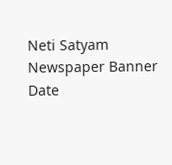Neti Satyam
Newspaper Banner
Date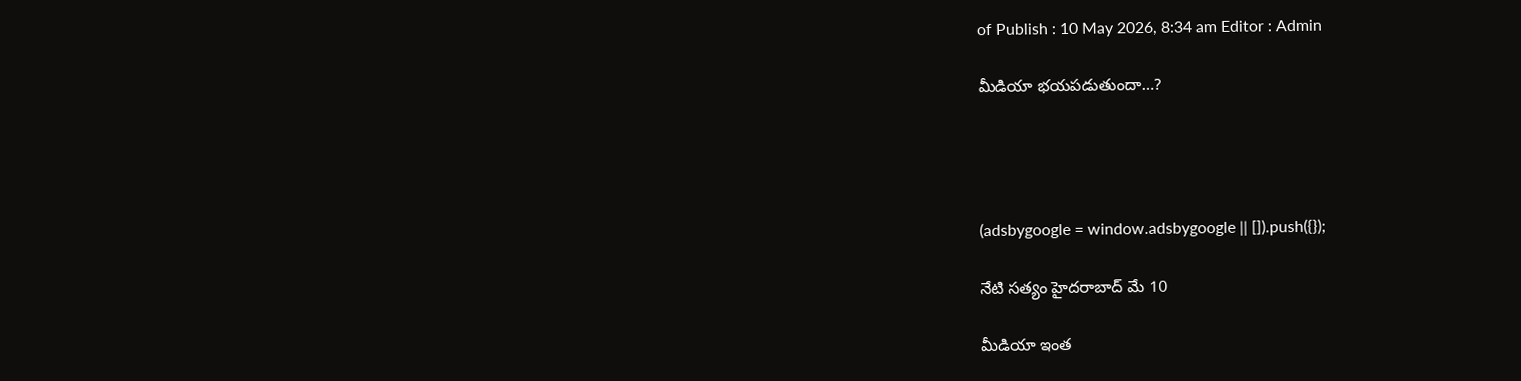of Publish : 10 May 2026, 8:34 am Editor : Admin

మీడియా భయపడుతుందా…?




(adsbygoogle = window.adsbygoogle || []).push({});

నేటి సత్యం హైదరాబాద్ మే 10

మీడియా ఇంత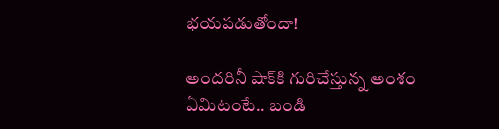భయపడుతోందా!

అందరినీ షాక్‌కి గురిచేస్తున్న అంశం ఏమిటంటే.. బండి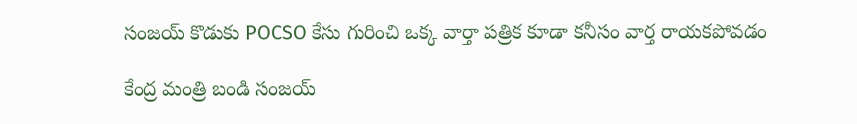సంజయ్ కొడుకు POCSO కేసు గురించి ఒక్క వార్తా పత్రిక కూడా కనీసం వార్త రాయకపోవడం

కేంద్ర మంత్రి బండి సంజయ్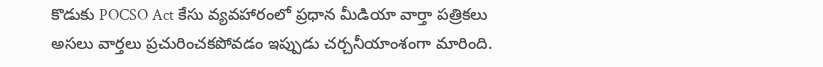కొడుకు POCSO Act కేసు వ్యవహారంలో ప్రధాన మీడియా వార్తా పత్రికలు అసలు వార్తలు ప్రచురించకపోవడం ఇప్పుడు చర్చనీయాంశంగా మారింది.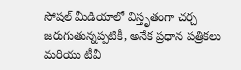సోషల్ మీడియాలో విస్తృతంగా చర్చ జరుగుతున్నప్పటికీ, అనేక ప్రధాన పత్రికలు మరియు టీవీ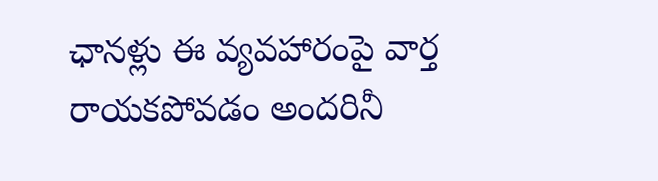ఛానళ్లు ఈ వ్యవహారంపై వార్త రాయకపోవడం అందరినీ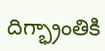దిగ్భ్రాంతికి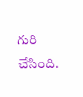గురి చేసింది.